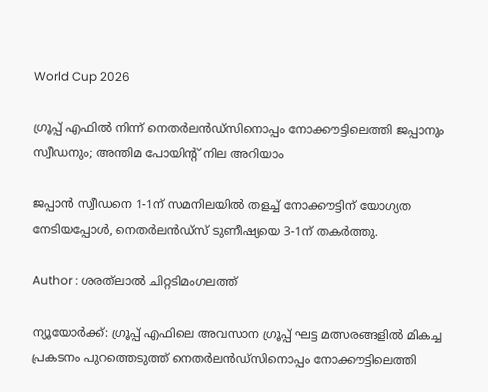World Cup 2026

ഗ്രൂപ്പ് എഫിൽ നിന്ന് നെതർലൻഡ്‌സിനൊപ്പം നോക്കൗട്ടിലെത്തി ജപ്പാനും സ്വീഡനും; അന്തിമ പോയിൻ്റ് നില അറിയാം

ജപ്പാൻ സ്വീഡനെ 1-1ന് സമനിലയിൽ തളച്ച് നോക്കൗട്ടിന് യോഗ്യത നേടിയപ്പോൾ, നെതർലൻഡ്‌സ് ടുണീഷ്യയെ 3-1ന് തകർത്തു.

Author : ശരത്‌ലാൽ ചിറ്റടിമംഗലത്ത്

ന്യൂയോർക്ക്: ഗ്രൂപ്പ് എഫിലെ അവസാന ഗ്രൂപ്പ് ഘട്ട മത്സരങ്ങളിൽ മികച്ച പ്രകടനം പുറത്തെടുത്ത് നെതർലൻഡ്സിനൊപ്പം നോക്കൗട്ടിലെത്തി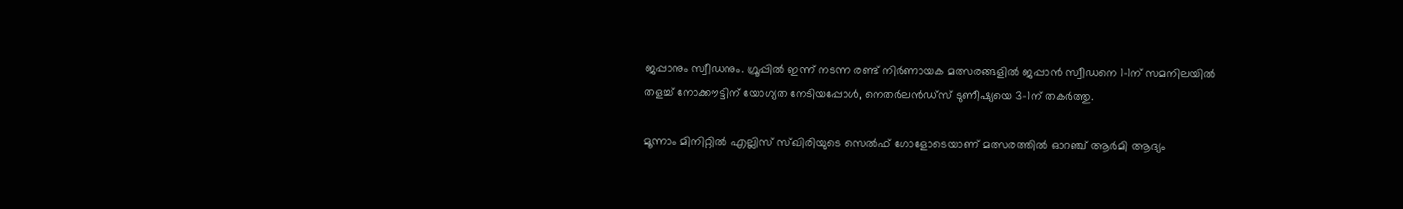ജപ്പാനും സ്വീഡനും. ഗ്രൂപ്പിൽ ഇന്ന് നടന്ന രണ്ട് നിർണായക മത്സരങ്ങളിൽ ജപ്പാൻ സ്വീഡനെ 1-1ന് സമനിലയിൽ തളച്ച് നോക്കൗട്ടിന് യോഗ്യത നേടിയപ്പോൾ, നെതർലൻഡ്‌സ് ടുണീഷ്യയെ 3-1ന് തകർത്തു.

മൂന്നാം മിനിറ്റിൽ എല്ലിസ് സ്ഖിരിയുടെ സെൽഫ് ഗോളോടെയാണ് മത്സരത്തിൽ ഓറഞ്ച് ആർമി ആദ്യം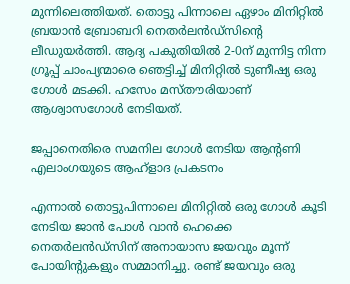മുന്നിലെത്തിയത്. തൊട്ടു പിന്നാലെ ഏഴാം മിനിറ്റിൽ ബ്രയാൻ ബ്രോബറി നെതർലൻഡ്‌സിൻ്റെ ലീഡുയർത്തി. ആദ്യ പകുതിയിൽ 2-0ന് മുന്നിട്ട നിന്ന ഗ്രൂപ്പ് ചാംപ്യന്മാരെ ഞെട്ടിച്ച് മിനിറ്റിൽ ടുണീഷ്യ ഒരു ഗോൾ മടക്കി. ഹസേം മസ്തൗരിയാണ് ആശ്വാസഗോൾ നേടിയത്.

ജപ്പാനെതിരെ സമനില ഗോൾ നേടിയ ആൻ്റണി എലാംഗയുടെ ആഹ്ളാദ പ്രകടനം

എന്നാൽ തൊട്ടുപിന്നാലെ മിനിറ്റിൽ ഒരു ഗോൾ കൂടി നേടിയ ജാൻ പോൾ വാൻ ഹെക്കെ നെതർലൻഡ്‌സിന് അനായാസ ജയവും മൂന്ന് പോയിൻ്റുകളും സമ്മാനിച്ചു. രണ്ട് ജയവും ഒരു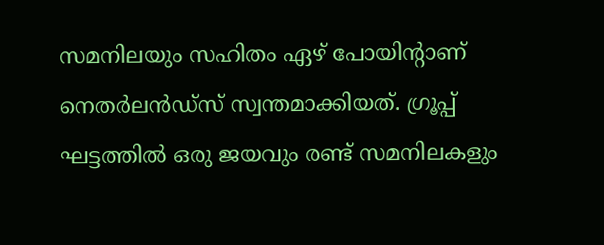സമനിലയും സഹിതം ഏഴ് പോയിൻ്റാണ് നെതർലൻഡ്‌സ് സ്വന്തമാക്കിയത്. ഗ്രൂപ്പ് ഘട്ടത്തിൽ ഒരു ജയവും രണ്ട് സമനിലകളും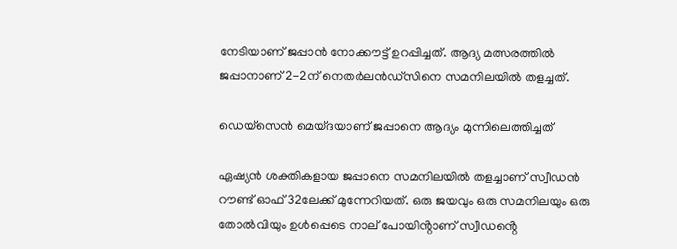നേടിയാണ് ജപ്പാൻ നോക്കൗട്ട് ഉറപ്പിച്ചത്. ആദ്യ മത്സരത്തിൽ ജപ്പാനാണ് 2-2ന് നെതർലൻഡ്‌സിനെ സമനിലയിൽ തളച്ചത്.

ഡെയ്സെൻ മെയ്ദയാണ് ജപ്പാനെ ആദ്യം മുന്നിലെത്തിച്ചത്

ഏഷ്യൻ ശക്തികളായ ജപ്പാനെ സമനിലയിൽ തളച്ചാണ് സ്വീഡൻ റൗണ്ട് ഓഫ് 32ലേക്ക് മുന്നേറിയത്. ഒരു ജയവും ഒരു സമനിലയും ഒരു തോൽവിയും ഉൾപ്പെടെ നാല് പോയിൻ്റാണ് സ്വീഡൻ്റെ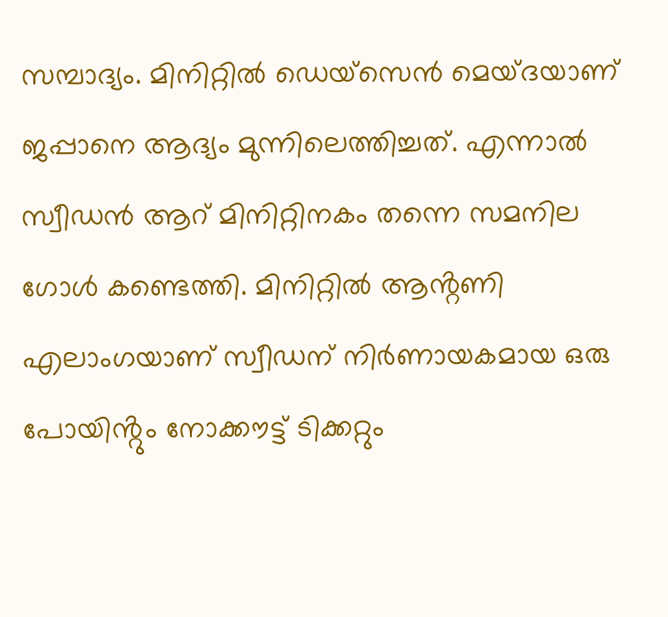സമ്പാദ്യം. മിനിറ്റിൽ ഡെയ്സെൻ മെയ്ദയാണ് ജപ്പാനെ ആദ്യം മുന്നിലെത്തിച്ചത്. എന്നാൽ സ്വീഡൻ ആറ് മിനിറ്റിനകം തന്നെ സമനില ഗോൾ കണ്ടെത്തി. മിനിറ്റിൽ ആൻ്റണി എലാംഗയാണ് സ്വീഡന് നിർണായകമായ ഒരു പോയിൻ്റും നോക്കൗട്ട് ടിക്കറ്റും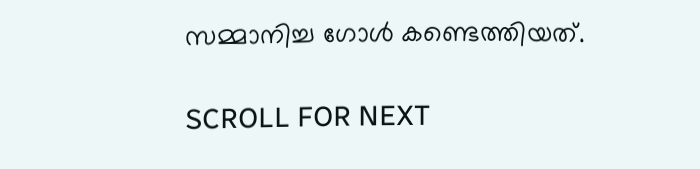സമ്മാനിച്ച ഗോൾ കണ്ടെത്തിയത്.

SCROLL FOR NEXT